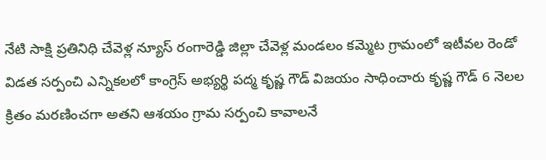నేటి సాక్షి ప్రతినిధి చేవెళ్ల న్యూస్ రంగారెడ్డి జిల్లా చేవెళ్ల మండలం కమ్మెట గ్రామంలో ఇటీవల రెండో విడత సర్పంచి ఎన్నికలలో కాంగ్రెస్ అభ్యర్థి పద్మ కృష్ణ గౌడ్ విజయం సాధించారు కృష్ణ గౌడ్ 6 నెలల క్రితం మరణించగా అతని ఆశయం గ్రామ సర్పంచి కావాలనే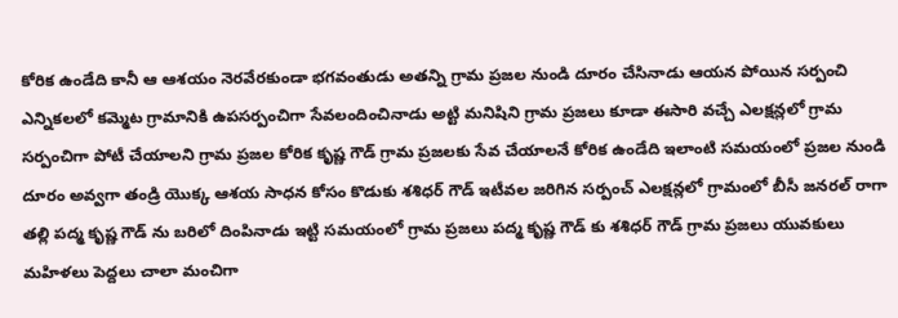కోరిక ఉండేది కానీ ఆ ఆశయం నెరవేరకుండా భగవంతుడు అతన్ని గ్రామ ప్రజల నుండి దూరం చేసినాడు ఆయన పోయిన సర్పంచి ఎన్నికలలో కమ్మెట గ్రామానికి ఉపసర్పంచిగా సేవలందించినాడు అట్టి మనిషిని గ్రామ ప్రజలు కూడా ఈసారి వచ్చే ఎలక్షన్లలో గ్రామ సర్పంచిగా పోటీ చేయాలని గ్రామ ప్రజల కోరిక కృష్ణ గౌడ్ గ్రామ ప్రజలకు సేవ చేయాలనే కోరిక ఉండేది ఇలాంటి సమయంలో ప్రజల నుండి దూరం అవ్వగా తండ్రి యొక్క ఆశయ సాధన కోసం కొడుకు శశిధర్ గౌడ్ ఇటీవల జరిగిన సర్పంచ్ ఎలక్షన్లలో గ్రామంలో బీసీ జనరల్ రాగా తల్లి పద్మ కృష్ణ గౌడ్ ను బరిలో దింపినాడు ఇట్టి సమయంలో గ్రామ ప్రజలు పద్మ కృష్ణ గౌడ్ కు శశిధర్ గౌడ్ గ్రామ ప్రజలు యువకులు మహిళలు పెద్దలు చాలా మంచిగా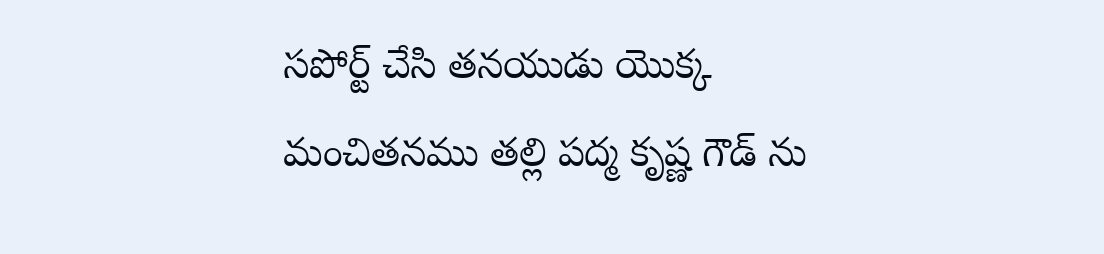సపోర్ట్ చేసి తనయుడు యొక్క మంచితనము తల్లి పద్మ కృష్ణ గౌడ్ ను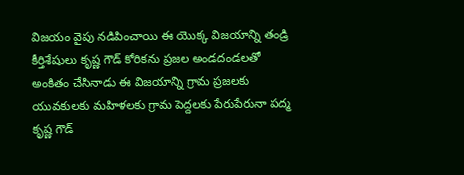విజయం వైపు నడిపించాయి ఈ యొక్క విజయాన్ని తండ్రి కీర్తిశేషులు కృష్ణ గౌడ్ కోరికను ప్రజల అండదండలతో అంకితం చేసినాడు ఈ విజయాన్ని గ్రామ ప్రజలకు యువకులకు మహిళలకు గ్రామ పెద్దలకు పేరుపేరునా పద్మ కృష్ణ గౌడ్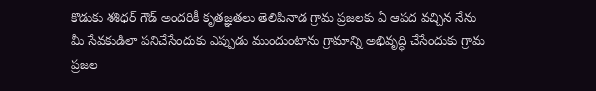కొడుకు శశిధర్ గౌడ్ అందరికీ కృతజ్ఞతలు తెలిపినాడ గ్రామ ప్రజలకు ఏ ఆపద వచ్చిన నేను మీ సేవకుడిలా పనిచేసేందుకు ఎప్పుడు ముందుంటాను గ్రామాన్ని అభివృద్ధి చేసేందుకు గ్రామ ప్రజల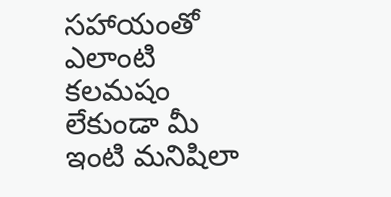సహాయంతో ఎలాంటి కలమషం లేకుండా మీ ఇంటి మనిషిలా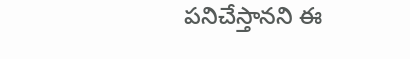పనిచేస్తానని ఈ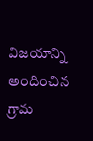విజయాన్ని అందించిన గ్రామ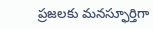ప్రజలకు మనస్ఫూర్తిగా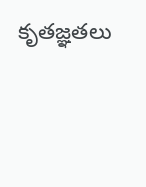కృతజ్ఞతలు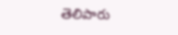తెలిపారు